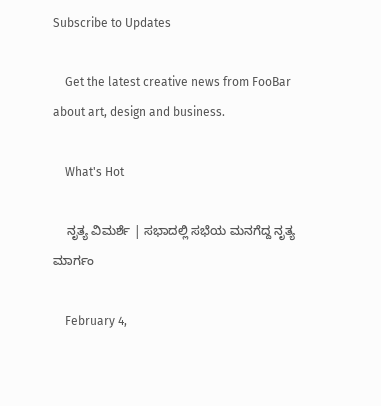Subscribe to Updates

    Get the latest creative news from FooBar about art, design and business.

    What's Hot

    ನೃತ್ಯ ವಿಮರ್ಶೆ | ಸಭಾದಲ್ಲಿ ಸಭೆಯ ಮನಗೆದ್ದ ನೃತ್ಯ ಮಾರ್ಗಂ

    February 4,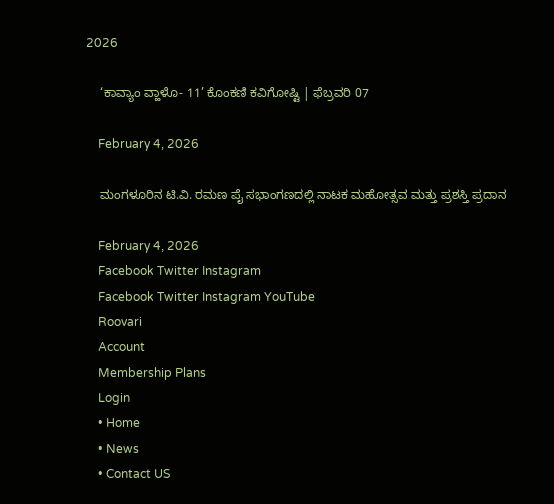2026

    ‘ಕಾವ್ಯಾಂ ವ್ಹಾಳೊ- 11’ ಕೊಂಕಣಿ ಕವಿಗೋಷ್ಟಿ | ಫೆಬ್ರವರಿ 07

    February 4, 2026

    ಮಂಗಳೂರಿನ ಟಿ.ವಿ. ರಮಣ ಪೈ ಸಭಾಂಗಣದಲ್ಲಿ ನಾಟಕ ಮಹೋತ್ಸವ ಮತ್ತು ಪ್ರಶಸ್ತಿ ಪ್ರದಾನ

    February 4, 2026
    Facebook Twitter Instagram
    Facebook Twitter Instagram YouTube
    Roovari
    Account
    Membership Plans
    Login
    • Home
    • News
    • Contact US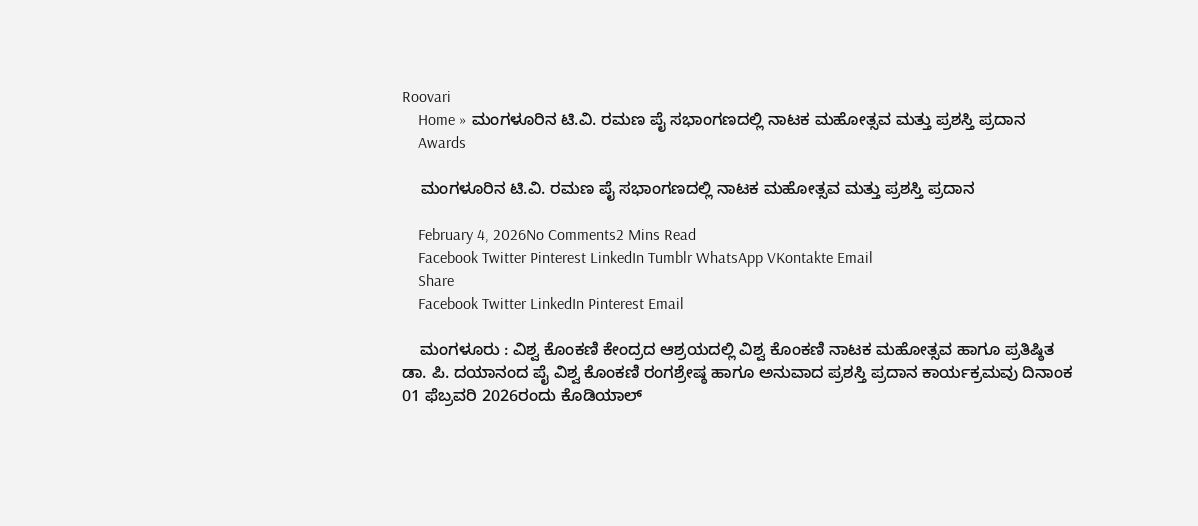Roovari
    Home » ಮಂಗಳೂರಿನ ಟಿ.ವಿ. ರಮಣ ಪೈ ಸಭಾಂಗಣದಲ್ಲಿ ನಾಟಕ ಮಹೋತ್ಸವ ಮತ್ತು ಪ್ರಶಸ್ತಿ ಪ್ರದಾನ
    Awards

    ಮಂಗಳೂರಿನ ಟಿ.ವಿ. ರಮಣ ಪೈ ಸಭಾಂಗಣದಲ್ಲಿ ನಾಟಕ ಮಹೋತ್ಸವ ಮತ್ತು ಪ್ರಶಸ್ತಿ ಪ್ರದಾನ

    February 4, 2026No Comments2 Mins Read
    Facebook Twitter Pinterest LinkedIn Tumblr WhatsApp VKontakte Email
    Share
    Facebook Twitter LinkedIn Pinterest Email

    ಮಂಗಳೂರು : ವಿಶ್ವ ಕೊಂಕಣಿ ಕೇಂದ್ರದ ಆಶ್ರಯದಲ್ಲಿ ವಿಶ್ವ ಕೊಂಕಣಿ ನಾಟಕ ಮಹೋತ್ಸವ ಹಾಗೂ ಪ್ರತಿಷ್ಠಿತ ಡಾ. ಪಿ. ದಯಾನಂದ ಪೈ ವಿಶ್ವ ಕೊಂಕಣಿ ರಂಗಶ್ರೇಷ್ಠ ಹಾಗೂ ಅನುವಾದ ಪ್ರಶಸ್ತಿ ಪ್ರದಾನ ಕಾರ್ಯಕ್ರಮವು ದಿನಾಂಕ 01 ಫೆಬ್ರವರಿ 2026ರಂದು ಕೊಡಿಯಾಲ್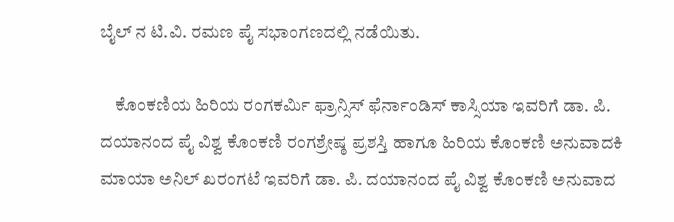ಬೈಲ್ ನ ಟಿ.ವಿ. ರಮಣ ಪೈ ಸಭಾಂಗಣದಲ್ಲಿ ನಡೆಯಿತು.

    ಕೊಂಕಣಿಯ ಹಿರಿಯ ರಂಗಕರ್ಮಿ ಫ್ರಾನ್ಸಿಸ್ ಫೆರ್ನಾಂಡಿಸ್ ಕಾಸ್ಸಿಯಾ ಇವರಿಗೆ ಡಾ. ಪಿ. ದಯಾನಂದ ಪೈ ವಿಶ್ವ ಕೊಂಕಣಿ ರಂಗಶ್ರೇಷ್ಠ ಪ್ರಶಸ್ತಿ ಹಾಗೂ ಹಿರಿಯ ಕೊಂಕಣಿ ಅನುವಾದಕಿ ಮಾಯಾ ಅನಿಲ್ ಖರಂಗಟೆ ಇವರಿಗೆ ಡಾ. ಪಿ. ದಯಾನಂದ ಪೈ ವಿಶ್ವ ಕೊಂಕಣಿ ಅನುವಾದ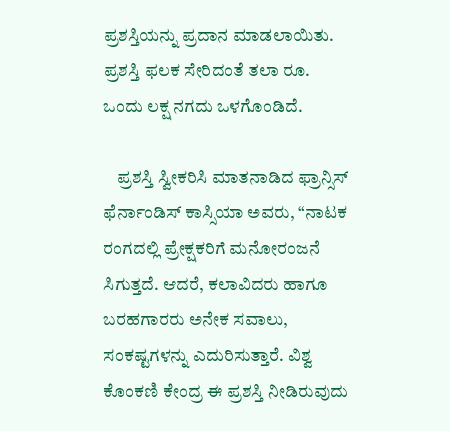ಪ್ರಶಸ್ತಿಯನ್ನು ಪ್ರದಾನ ಮಾಡಲಾಯಿತು. ಪ್ರಶಸ್ತಿ ಫಲಕ ಸೇರಿದಂತೆ ತಲಾ ರೂ. ಒಂದು ಲಕ್ಷ ನಗದು ಒಳಗೊಂಡಿದೆ.

    ಪ್ರಶಸ್ತಿ ಸ್ವೀಕರಿಸಿ ಮಾತನಾಡಿದ ಫ್ರಾನ್ಸಿಸ್ ಫೆರ್ನಾಂಡಿಸ್ ಕಾಸ್ಸಿಯಾ ಅವರು, “ನಾಟಕ ರಂಗದಲ್ಲಿ ಪ್ರೇಕ್ಷಕರಿಗೆ ಮನೋರಂಜನೆ ಸಿಗುತ್ತದೆ. ಆದರೆ, ಕಲಾವಿದರು ಹಾಗೂ ಬರಹಗಾರರು ಅನೇಕ ಸವಾಲು, ಸಂಕಷ್ಟಗಳನ್ನು ಎದುರಿಸುತ್ತಾರೆ. ವಿಶ್ವ ಕೊಂಕಣಿ ಕೇಂದ್ರ ಈ ಪ್ರಶಸ್ತಿ ನೀಡಿರುವುದು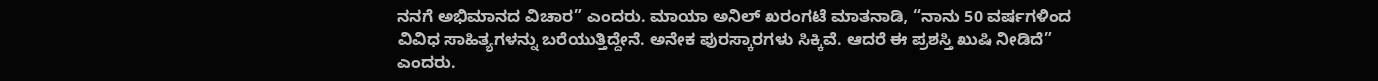ನನಗೆ ಅಭಿಮಾನದ ವಿಚಾರ” ಎಂದರು. ಮಾಯಾ ಅನಿಲ್ ಖರಂಗಟೆ ಮಾತನಾಡಿ, “ನಾನು 50 ವರ್ಷಗಳಿಂದ ವಿವಿಧ ಸಾಹಿತ್ಯಗಳನ್ನು ಬರೆಯುತ್ತಿದ್ದೇನೆ. ಅನೇಕ ಪುರಸ್ಕಾರಗಳು ಸಿಕ್ಕಿವೆ. ಆದರೆ ಈ ಪ್ರಶಸ್ತಿ ಖುಷಿ ನೀಡಿದೆ” ಎಂದರು.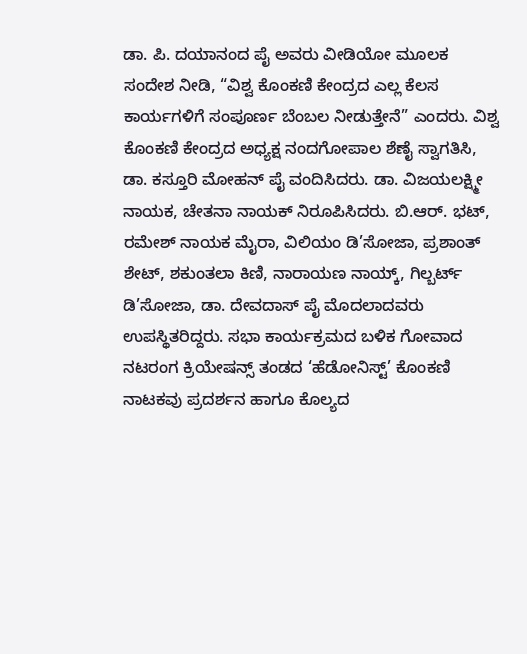ಡಾ. ಪಿ. ದಯಾನಂದ ಪೈ ಅವರು ವೀಡಿಯೋ ಮೂಲಕ ಸಂದೇಶ ನೀಡಿ, “ವಿಶ್ವ ಕೊಂಕಣಿ ಕೇಂದ್ರದ ಎಲ್ಲ ಕೆಲಸ ಕಾರ್ಯಗಳಿಗೆ ಸಂಪೂರ್ಣ ಬೆಂಬಲ ನೀಡುತ್ತೇನೆ” ಎಂದರು. ವಿಶ್ವ ಕೊಂಕಣಿ ಕೇಂದ್ರದ ಅಧ್ಯಕ್ಷ ನಂದಗೋಪಾಲ ಶೆಣೈ ಸ್ವಾಗತಿಸಿ, ಡಾ. ಕಸ್ತೂರಿ ಮೋಹನ್ ಪೈ ವಂದಿಸಿದರು. ಡಾ. ವಿಜಯಲಕ್ಷ್ಮೀ ನಾಯಕ, ಚೇತನಾ ನಾಯಕ್ ನಿರೂಪಿಸಿದರು. ಬಿ.ಆರ್. ಭಟ್, ರಮೇಶ್ ನಾಯಕ ಮೈರಾ, ವಿಲಿಯಂ ಡಿ’ಸೋಜಾ, ಪ್ರಶಾಂತ್ ಶೇಟ್, ಶಕುಂತಲಾ ಕಿಣಿ, ನಾರಾಯಣ ನಾಯ್ಕ್, ಗಿಲ್ಬರ್ಟ್ ಡಿ’ಸೋಜಾ, ಡಾ. ದೇವದಾಸ್ ಪೈ ಮೊದಲಾದವರು ಉಪಸ್ಥಿತರಿದ್ದರು. ಸಭಾ ಕಾರ್ಯಕ್ರಮದ ಬಳಿಕ ಗೋವಾದ ನಟರಂಗ ಕ್ರಿಯೇಷನ್ಸ್ ತಂಡದ ‘ಹೆಡೋನಿಸ್ಟ್’ ಕೊಂಕಣಿ ನಾಟಕವು ಪ್ರದರ್ಶನ ಹಾಗೂ ಕೊಲ್ಯದ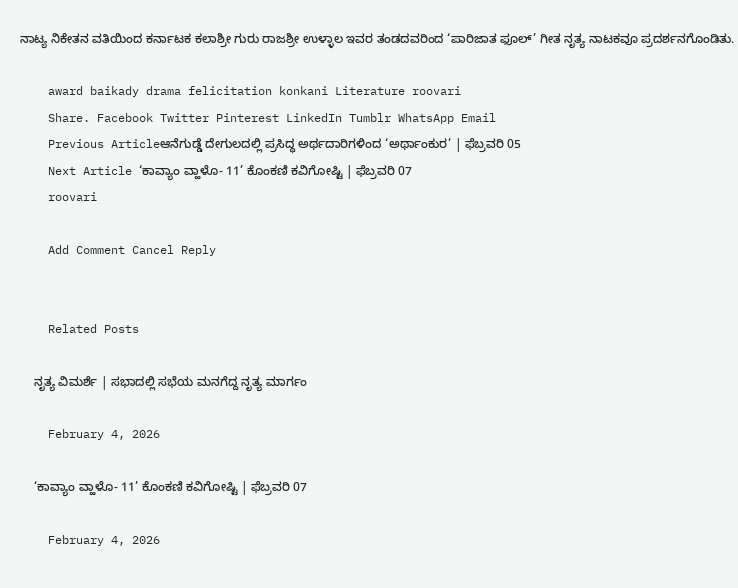ನಾಟ್ಯ ನಿಕೇತನ ವತಿಯಿಂದ ಕರ್ನಾಟಕ ಕಲಾಶ್ರೀ ಗುರು ರಾಜಶ್ರೀ ಉಳ್ಳಾಲ ಇವರ ತಂಡದವರಿಂದ ‘ಪಾರಿಜಾತ ಫೂಲ್’ ಗೀತ ನೃತ್ಯ ನಾಟಕವೂ ಪ್ರದರ್ಶನಗೊಂಡಿತು.

    award baikady drama felicitation konkani Literature roovari
    Share. Facebook Twitter Pinterest LinkedIn Tumblr WhatsApp Email
    Previous Articleಆನೆಗುಡ್ಡೆ ದೇಗುಲದಲ್ಲಿ ಪ್ರಸಿದ್ಧ ಅರ್ಥದಾರಿಗಳಿಂದ ‘ಅರ್ಥಾಂಕುರ’ | ಫೆಬ್ರವರಿ 05
    Next Article ‘ಕಾವ್ಯಾಂ ವ್ಹಾಳೊ- 11’ ಕೊಂಕಣಿ ಕವಿಗೋಷ್ಟಿ | ಫೆಬ್ರವರಿ 07
    roovari

    Add Comment Cancel Reply


    Related Posts

    ನೃತ್ಯ ವಿಮರ್ಶೆ | ಸಭಾದಲ್ಲಿ ಸಭೆಯ ಮನಗೆದ್ದ ನೃತ್ಯ ಮಾರ್ಗಂ

    February 4, 2026

    ‘ಕಾವ್ಯಾಂ ವ್ಹಾಳೊ- 11’ ಕೊಂಕಣಿ ಕವಿಗೋಷ್ಟಿ | ಫೆಬ್ರವರಿ 07

    February 4, 2026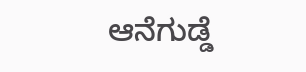ಆನೆಗುಡ್ಡೆ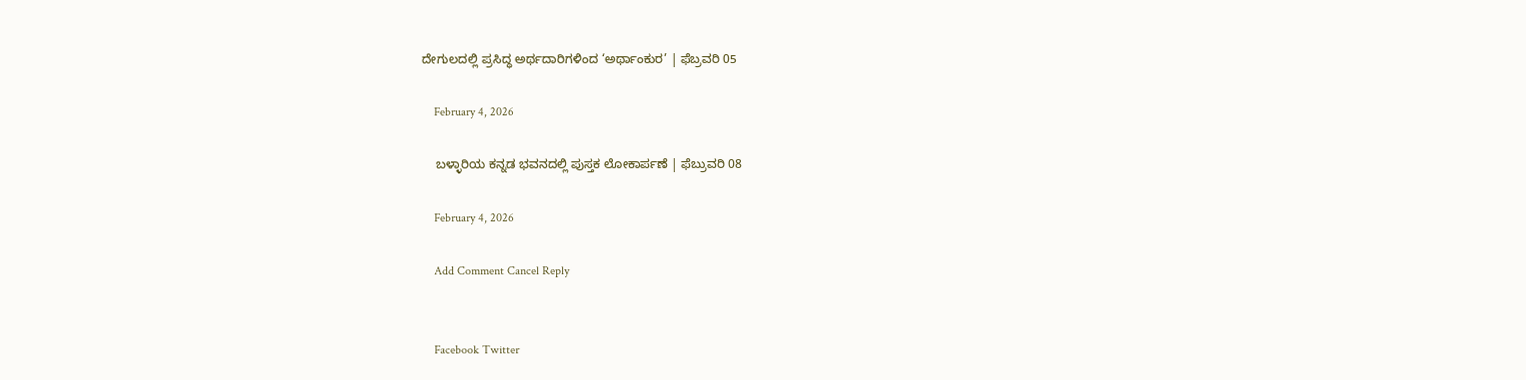ದೇಗುಲದಲ್ಲಿ ಪ್ರಸಿದ್ಧ ಅರ್ಥದಾರಿಗಳಿಂದ ‘ಅರ್ಥಾಂಕುರ’ | ಫೆಬ್ರವರಿ 05

    February 4, 2026

    ಬಳ್ಳಾರಿಯ ಕನ್ನಡ ಭವನದಲ್ಲಿ ಪುಸ್ತಕ ಲೋಕಾರ್ಪಣೆ | ಫೆಬ್ರುವರಿ 08

    February 4, 2026

    Add Comment Cancel Reply


    Facebook Twitter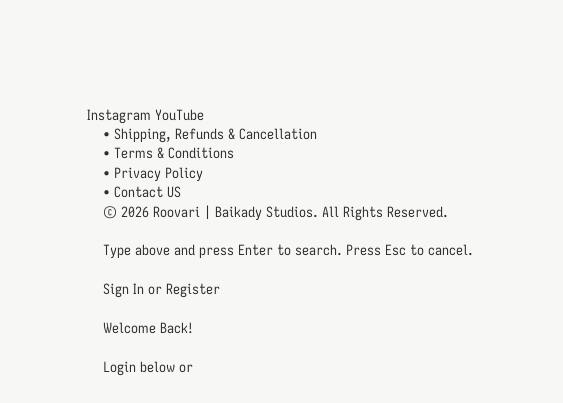Instagram YouTube
    • Shipping, Refunds & Cancellation
    • Terms & Conditions
    • Privacy Policy
    • Contact US
    © 2026 Roovari | Baikady Studios. All Rights Reserved.

    Type above and press Enter to search. Press Esc to cancel.

    Sign In or Register

    Welcome Back!

    Login below or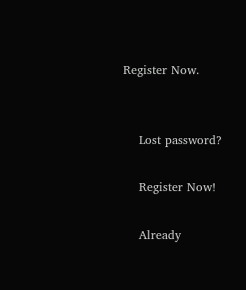Register Now.


    Lost password?

    Register Now!

    Already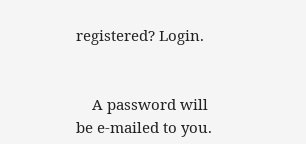registered? Login.


    A password will be e-mailed to you.